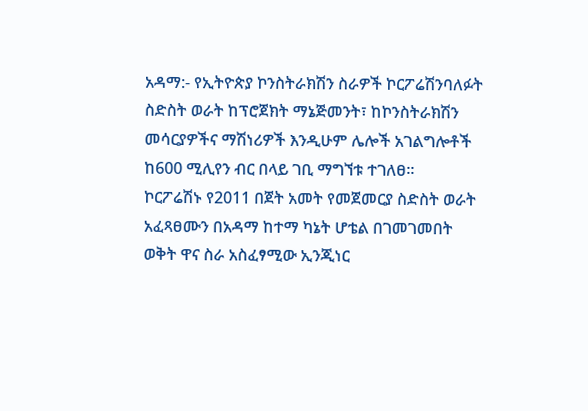አዳማ:- የኢትዮጵያ ኮንስትራክሽን ስራዎች ኮርፖሬሽንባለፉት ስድስት ወራት ከፕሮጀክት ማኔጅመንት፣ ከኮንስትራክሽን መሳርያዎችና ማሽነሪዎች እንዲሁም ሌሎች አገልግሎቶች ከ600 ሚሊየን ብር በላይ ገቢ ማግኘቱ ተገለፀ፡፡
ኮርፖሬሽኑ የ2011 በጀት አመት የመጀመርያ ስድስት ወራት አፈጻፀሙን በአዳማ ከተማ ካኔት ሆቴል በገመገመበት ወቅት ዋና ስራ አስፈፃሚው ኢንጂነር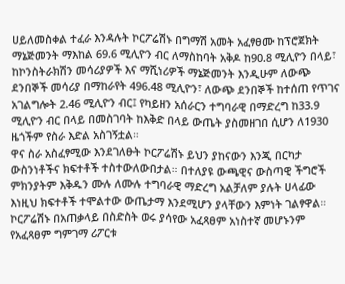ሀይለመስቀል ተፈራ እንዳሉት ኮርፖሬሽኑ በግማሽ አመት አፈፃፀሙ ከፕሮጀክት ማኔጅመንት ማእከል 69.6 ሚሊዮን ብር ለማስከባት አቅዶ ከ90.8 ሚሊዮን በላይ፣ ከኮንስትራክሽን መሳሪያዎች እና ማሺነሪዎች ማኔጅመንት እንዲሁም ለውጭ ደንበኞች መሳሪያ በማከራየት 496.48 ሚሊዮን፣ ለውጭ ደንበኞች ከተሰጠ የጥገና አገልግሎት 2.46 ሚሊዮን ብር፤ የካይዘን አሰራርን ተግባራዊ በማድረግ ከ33.9 ሚሊዮን ብር በላይ በመስገባት ከእቅድ በላይ ውጤት ያስመዘገበ ሲሆን ለ1930 ዜጎችም የስራ እድል አስገኝቷል።
ዋና ስራ አስፈፃሚው እንደገለፁት ኮርፖሬሽኑ ይህን ያከናውን እንጂ በርካታ ውስንነቶችና ክፍተቶች ተስተውለውበታል። በተለያዩ ውጫዊና ውስጣዊ ችግሮች ምክንያትም እቅዱን ሙሉ ለሙሉ ተግባራዊ ማድረግ አልቻለም ያሉት ሀላፊው እነዚህ ክፍተቶች ተሞልተው ውጤታማ እንደሚሆን ያላቸውን እምነት ገልፃዋል።
ኮርፖሬሽኑ በአጠቃላይ በስድስት ወሩ ያሳየው አፈጻፀም አነስተኛ መሆኑንም የአፈጻፀም ግምገማ ሪፖርቱ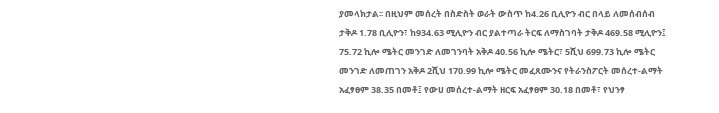ያመላክታል፡፡ በዚህም መሰረት በስድስት ወራት ውስጥ ከ4.26 ቢሊዮን ብር በላይ ለመሰብሰብ ታቅዶ 1.78 ቢሊዮን፣ ከ934.63 ሚሊዮን ብር ያልተጣራ ትርፍ ለማስገባት ታቅዶ 469.58 ሚሊዮን፤ 75.72 ኪሎ ሜትር መንገድ ለመገንባት አቅዶ 40.56 ኪሎ ሜትር፣ 5ሺህ 699.73 ኪሎ ሜትር መንገድ ለመጠገን አቅዶ 2ሺህ 170.99 ኪሎ ሜትር መፈጸሙንና የትራንስፖርት መሰረተ-ልማት አፈፃፀም 38.35 በመቶ፤ የውሀ መሰረተ-ልማት ዘርፍ አፈፃፀም 30.18 በመቶ፣ የህንፃ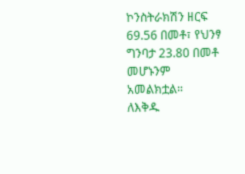ኮንስትራክሽን ዘርፍ 69.56 በመቶ፣ የህንፃ ግንባታ 23.80 በመቶ መሆኑንም አመልክቷል።
ለእቅዱ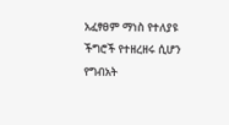አፈፃፀም ማነስ የተለያዩ ችግሮች የተዘረዘሩ ሲሆን የግብአት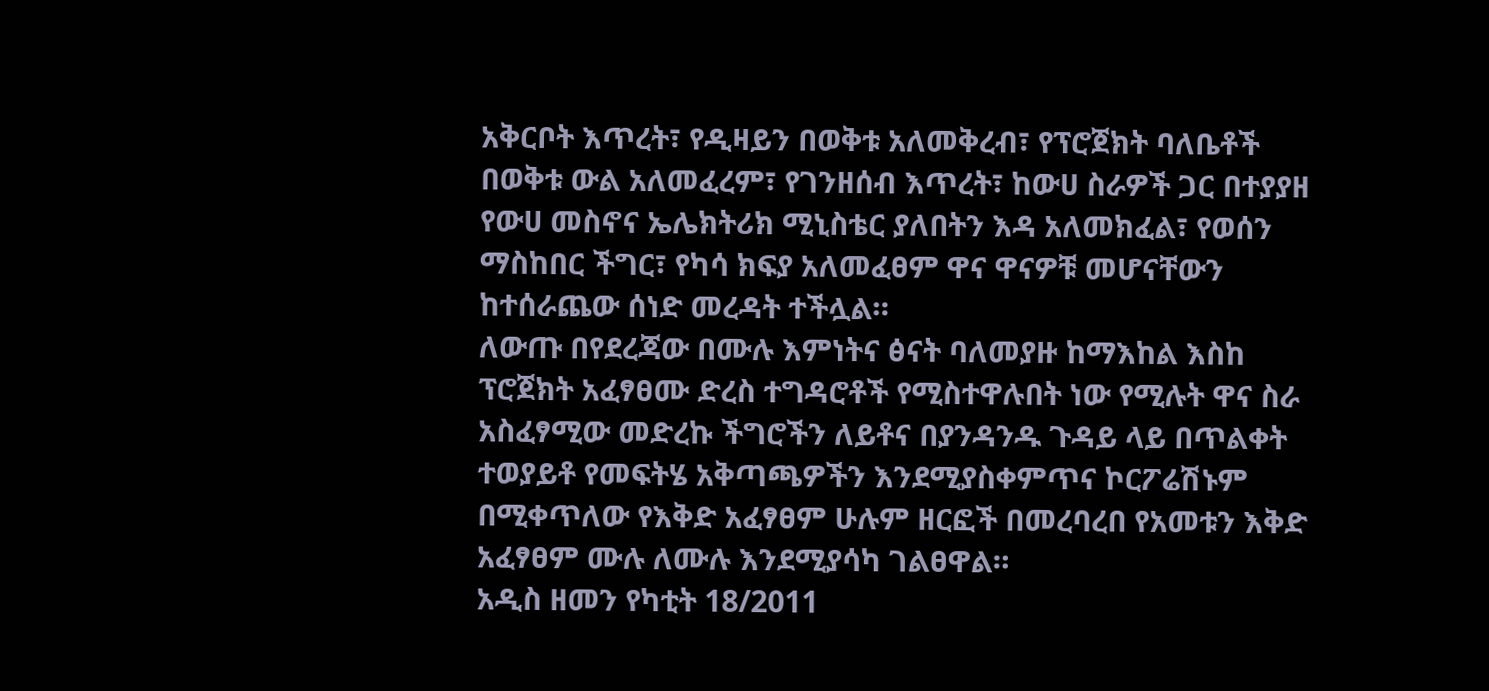አቅርቦት እጥረት፣ የዲዛይን በወቅቱ አለመቅረብ፣ የፕሮጀክት ባለቤቶች በወቅቱ ውል አለመፈረም፣ የገንዘሰብ እጥረት፣ ከውሀ ስራዎች ጋር በተያያዘ የውሀ መስኖና ኤሌክትሪክ ሚኒስቴር ያለበትን እዳ አለመክፈል፣ የወሰን ማስከበር ችግር፣ የካሳ ክፍያ አለመፈፀም ዋና ዋናዎቹ መሆናቸውን ከተሰራጨው ሰነድ መረዳት ተችሏል።
ለውጡ በየደረጃው በሙሉ እምነትና ፅናት ባለመያዙ ከማእከል እስከ ፕሮጀክት አፈፃፀሙ ድረስ ተግዳሮቶች የሚስተዋሉበት ነው የሚሉት ዋና ስራ አስፈፃሚው መድረኩ ችግሮችን ለይቶና በያንዳንዱ ጉዳይ ላይ በጥልቀት ተወያይቶ የመፍትሄ አቅጣጫዎችን እንደሚያስቀምጥና ኮርፖሬሽኑም በሚቀጥለው የእቅድ አፈፃፀም ሁሉም ዘርፎች በመረባረበ የአመቱን እቅድ አፈፃፀም ሙሉ ለሙሉ እንደሚያሳካ ገልፀዋል።
አዲስ ዘመን የካቲት 18/2011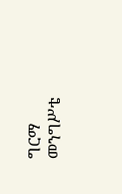ግርማ መንግሥቴ